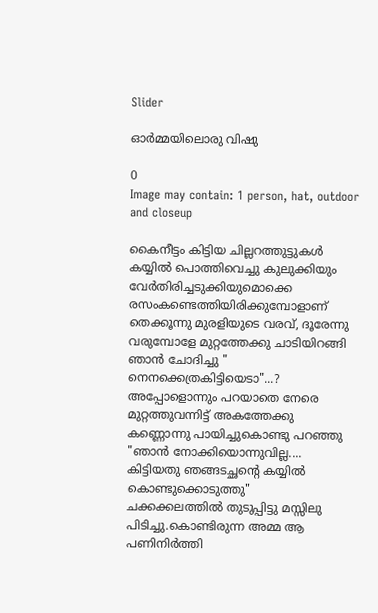Slider

ഓർമ്മയിലൊരു വിഷു

0
Image may contain: 1 person, hat, outdoor and closeup

കൈനീട്ടം കിട്ടിയ ചില്ലറത്തുട്ടുകൾ കയ്യിൽ പൊത്തിവെച്ചു കുലുക്കിയും വേർതിരിച്ചടുക്കിയുമൊക്കെ രസംകണ്ടെത്തിയിരിക്കുമ്പോളാണ് തെക്കൂന്നു മുരളിയുടെ വരവ്, ദൂരേന്നു വരുമ്പോളേ മുറ്റത്തേക്കു ചാടിയിറങ്ങി ഞാൻ ചോദിച്ചു " നെനക്കെത്രകിട്ടിയെടാ"...?
അപ്പോളൊന്നും പറയാതെ നേരെ മുറ്റത്തുവന്നിട്ട് അകത്തേക്കു കണ്ണൊന്നു പായിച്ചുകൊണ്ടു പറഞ്ഞു
"ഞാൻ നോക്കിയൊന്നുവില്ല.... കിട്ടിയതു ഞങ്ങടച്ഛന്റെ കയ്യിൽ കൊണ്ടുക്കൊടുത്തു"
ചക്കക്കലത്തിൽ തുടുപ്പിട്ടു മസ്സിലു പിടിച്ചു.കൊണ്ടിരുന്ന അമ്മ ആ പണിനിർത്തി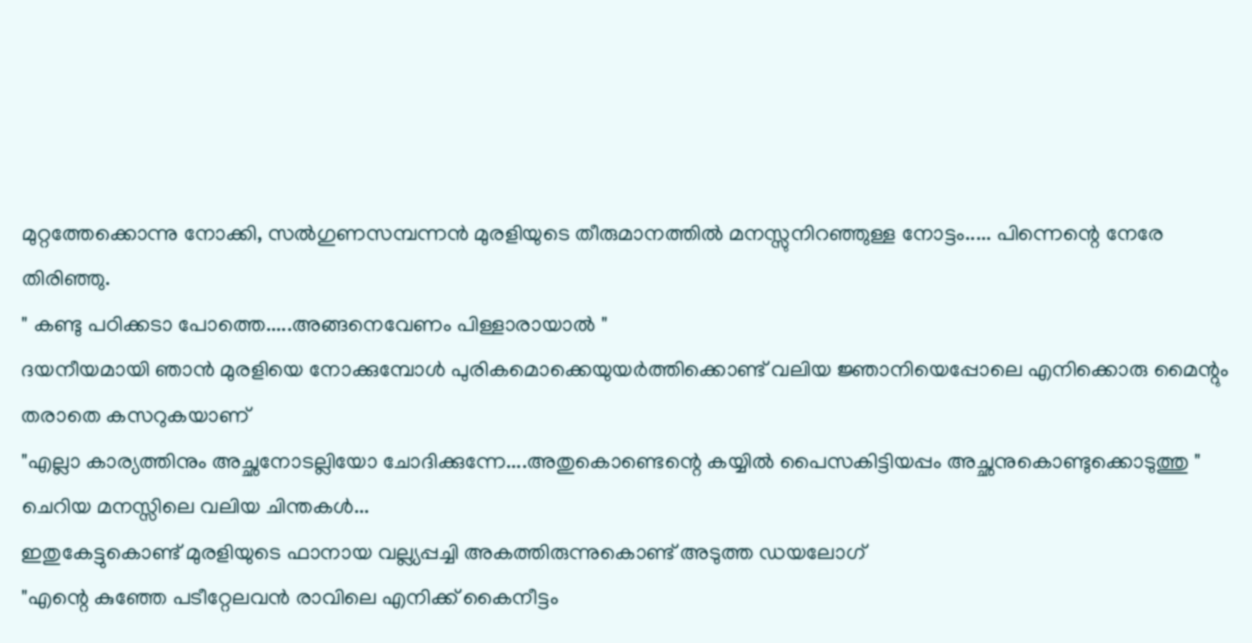മുറ്റത്തേക്കൊന്നു നോക്കി, സൽഗുണസമ്പന്നൻ മുരളിയുടെ തീരുമാനത്തിൽ മനസ്സുനിറഞ്ഞുള്ള നോട്ടം..... പിന്നെന്റെ നേരേ തിരിഞ്ഞു.
" കണ്ടു പഠിക്കടാ പോത്തെ.....അങ്ങനെവേണം പിള്ളാരായാൽ "
ദയനീയമായി ഞാൻ മുരളിയെ നോക്കുമ്പോൾ പുരികമൊക്കെയുയർത്തിക്കൊണ്ട് വലിയ ജ്ഞാനിയെപ്പോലെ എനിക്കൊരു മൈന്റും തരാതെ കസറുകയാണ്‌
"എല്ലാ കാര്യത്തിനും അച്ഛനോടല്ലിയോ ചോദിക്കുന്നേ....അതുകൊണ്ടെന്റെ കയ്യിൽ പൈസകിട്ടിയപ്പം അച്ഛനുകൊണ്ടുക്കൊടുത്തു "
ചെറിയ മനസ്സിലെ വലിയ ചിന്തകൾ...
ഇതുകേട്ടുകൊണ്ട് മുരളിയുടെ ഫാനായ വല്ല്യപ്പച്ചി അകത്തിരുന്നുകൊണ്ട് അടുത്ത ഡയലോഗ്
"എന്റെ കുഞ്ഞേ പടീറ്റേലവൻ രാവിലെ എനിക്ക് കൈനീട്ടം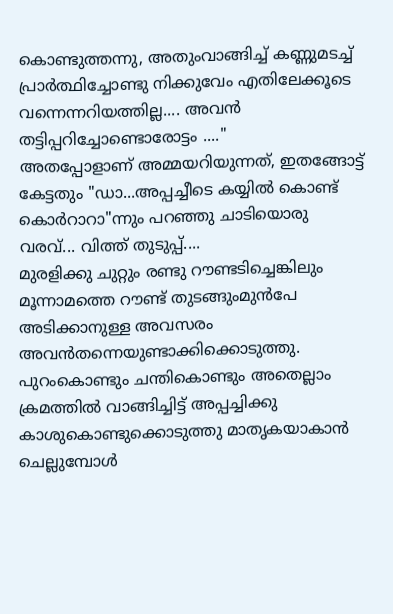കൊണ്ടുത്തന്നു, അതുംവാങ്ങിച്ച് കണ്ണുമടച്ച് പ്രാർത്ഥിച്ചോണ്ടു നിക്കുവേം എതിലേക്കൂടെ വന്നെന്നറിയത്തില്ല.... അവൻ തട്ടിപ്പറിച്ചോണ്ടൊരോട്ടം ...."
അതപ്പോളാണ് അമ്മയറിയുന്നത്‌, ഇതങ്ങോട്ട് കേട്ടതും "ഡാ...അപ്പച്ചീടെ കയ്യിൽ കൊണ്ട് കൊർറാറാ"ന്നും പറഞ്ഞു ചാടിയൊരു വരവ്... വിത്ത്‌ തുടുപ്പ്....
മുരളിക്കു ചുറ്റും രണ്ടു റൗണ്ടടിച്ചെങ്കിലും മൂന്നാമത്തെ റൗണ്ട് തുടങ്ങുംമുൻപേ അടിക്കാനുള്ള അവസരം അവൻതന്നെയുണ്ടാക്കിക്കൊടുത്തു. പുറംകൊണ്ടും ചന്തികൊണ്ടും അതെല്ലാം ക്രമത്തിൽ വാങ്ങിച്ചിട്ട് അപ്പച്ചിക്കു കാശുകൊണ്ടുക്കൊടുത്തു മാതൃകയാകാൻ ചെല്ലുമ്പോൾ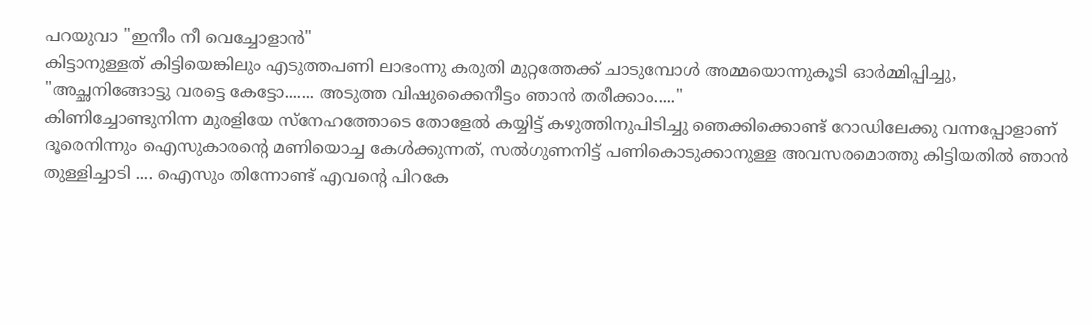പറയുവാ "ഇനീം നീ വെച്ചോളാൻ"
കിട്ടാനുള്ളത് കിട്ടിയെങ്കിലും എടുത്തപണി ലാഭംന്നു കരുതി മുറ്റത്തേക്ക് ചാടുമ്പോൾ അമ്മയൊന്നുകൂടി ഓർമ്മിപ്പിച്ചു,
"അച്ഛനിങ്ങോട്ടു വരട്ടെ കേട്ടോ....... അടുത്ത വിഷുക്കൈനീട്ടം ഞാൻ തരീക്കാം....."
കിണിച്ചോണ്ടുനിന്ന മുരളിയേ സ്നേഹത്തോടെ തോളേൽ കയ്യിട്ട് കഴുത്തിനുപിടിച്ചു ഞെക്കിക്കൊണ്ട് റോഡിലേക്കു വന്നപ്പോളാണ് ദൂരെനിന്നും ഐസുകാരന്റെ മണിയൊച്ച കേൾക്കുന്നത്, സൽഗുണനിട്ട് പണികൊടുക്കാനുള്ള അവസരമൊത്തു കിട്ടിയതിൽ ഞാൻ തുള്ളിച്ചാടി .... ഐസും തിന്നോണ്ട് എവന്റെ പിറകേ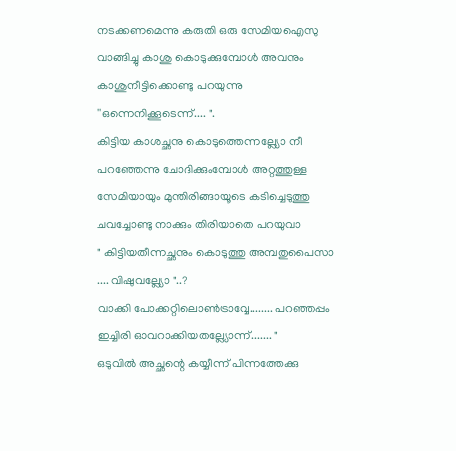നടക്കണമെന്നു കരുതി ഒരു സേമിയഐസു വാങ്ങിച്ചു കാശു കൊടുക്കുമ്പോൾ അവനും കാശുനീട്ടിക്കൊണ്ടു പറയുന്നു ''ഒന്നെനിക്കൂടെന്ന്.... ".
കിട്ടിയ കാശച്ഛനു കൊടുത്തെന്നല്ല്യോ നീ പറഞ്ഞേന്നു ചോദിക്കുംമ്പോൾ അറ്റത്തുള്ള സേമിയായും മുന്തിരിങ്ങായൂടെ കടിച്ചെടുത്തു ചവച്ചോണ്ടു നാക്കും തിരിയാതെ പറയുവാ
" കിട്ടിയതീന്നച്ഛനും കൊടുത്തു അമ്പതുപൈസാ .... വിഷുവല്ല്യോ "..?
വാക്കി പോക്കറ്റിലൊൺട്രാവ്വേ........ പറഞ്ഞപ്പം ഇച്ചിരി ഓവറാക്കിയതല്ല്യോന്ന്....... "
ഒടുവിൽ അച്ഛന്റെ കയ്യീന്ന് പിന്നത്തേക്കു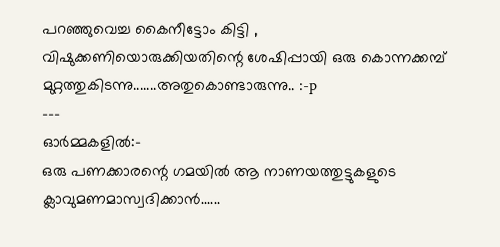പറഞ്ഞുവെച്ച കൈനീട്ടോം കിട്ടി , വിഷുക്കണിയൊരുക്കിയതിന്റെ ശേഷിപ്പായി ഒരു കൊന്നക്കമ്പ് മുറ്റത്തുകിടന്നു.......അതുകൊണ്ടാരുന്നു.. :-p
---
ഓർമ്മകളിൽ:-
ഒരു പണക്കാരന്റെ ഗമയിൽ ആ നാണയത്തുട്ടുകളുടെ ക്ലാവുമണമാസ്വദിക്കാൻ......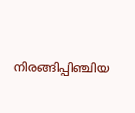നിരങ്ങിപ്പിഞ്ചിയ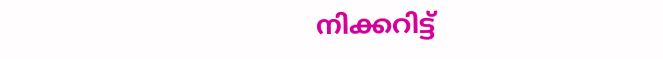നിക്കറിട്ട്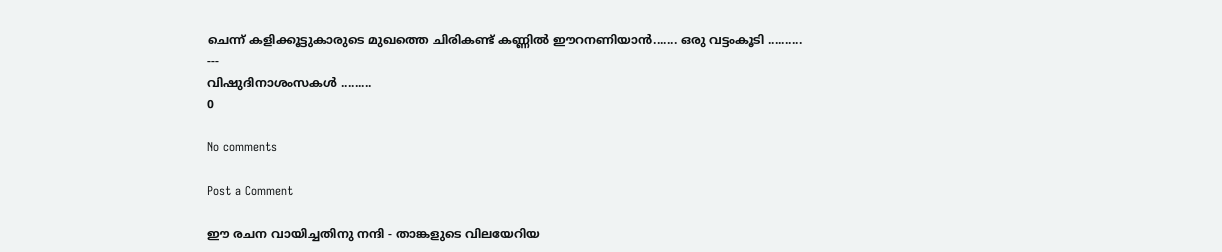ചെന്ന് കളിക്കൂട്ടുകാരുടെ മുഖത്തെ ചിരികണ്ട് കണ്ണിൽ ഈറനണിയാൻ....... ഒരു വട്ടംകൂടി ..........
---
വിഷുദിനാശംസകൾ .........
0

No comments

Post a Comment

ഈ രചന വായിച്ചതിനു നന്ദി - താങ്കളുടെ വിലയേറിയ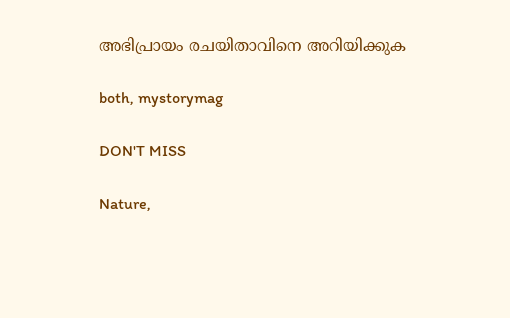അഭിപ്രായം രചയിതാവിനെ അറിയിക്കുക

both, mystorymag

DON'T MISS

Nature,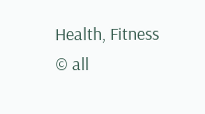Health, Fitness
© all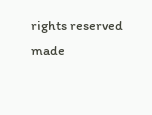rights reserved
made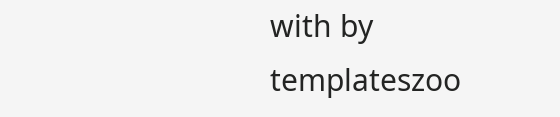with by templateszoo